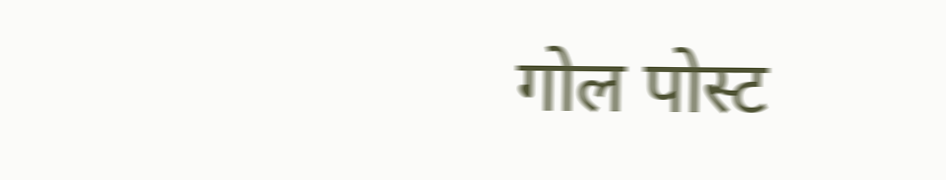गोल पोस्ट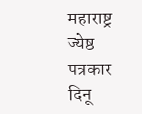महाराष्ट्र ज्येष्ठ पत्रकार दिनू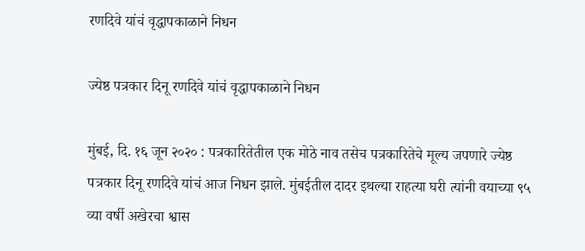रणदिवे यांचं वृद्धापकाळाने निधन

ज्येष्ठ पत्रकार दिनू रणदिवे यांचं वृद्धापकाळाने निधन

मुंबई, दि. १६ जून २०२० : पत्रकारितेतील एक मोठे नाव तसेच पत्रकारितेचे मूल्य जपणारे ज्येष्ठ पत्रकार दिनू रणदिवे यांचं आज निधन झाले. मुंबईतील दादर इथल्या राहत्या घरी त्यांनी वयाच्या ९५ व्या वर्षी अखेरचा श्वास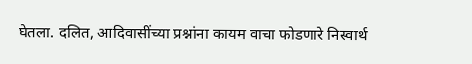घेतला. दलित, आदिवासींच्या प्रश्नांना कायम वाचा फोडणारे निस्वार्थ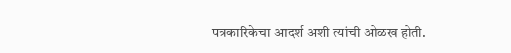पत्रकारिकेचा आदर्श अशी त्यांची ओळख होती.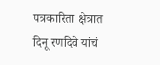पत्रकारिता क्षेत्रात दिनू रणदिवे यांचं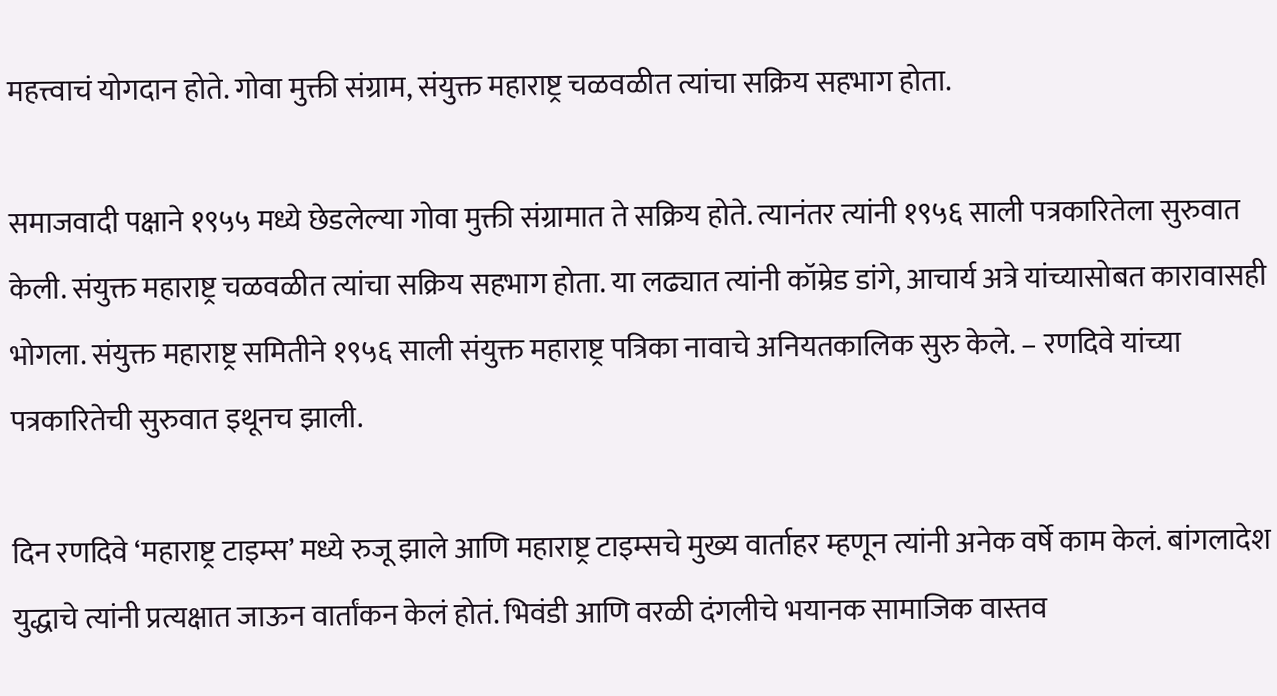महत्त्वाचं योगदान होते. गोवा मुक्ती संग्राम, संयुक्त महाराष्ट्र चळवळीत त्यांचा सक्रिय सहभाग होता.

समाजवादी पक्षाने १९५५ मध्ये छेडलेल्या गोवा मुक्ती संग्रामात ते सक्रिय होते. त्यानंतर त्यांनी १९५६ साली पत्रकारितेला सुरुवात केली. संयुक्त महाराष्ट्र चळवळीत त्यांचा सक्रिय सहभाग होता. या लढ्यात त्यांनी कॉम्रेड डांगे, आचार्य अत्रे यांच्यासोबत कारावासही भोगला. संयुक्त महाराष्ट्र समितीने १९५६ साली संयुक्त महाराष्ट्र पत्रिका नावाचे अनियतकालिक सुरु केले. – रणदिवे यांच्या पत्रकारितेची सुरुवात इथूनच झाली.

दिन रणदिवे ‘महाराष्ट्र टाइम्स’ मध्ये रुजू झाले आणि महाराष्ट्र टाइम्सचे मुख्य वार्ताहर म्हणून त्यांनी अनेक वर्षे काम केलं. बांगलादेश युद्धाचे त्यांनी प्रत्यक्षात जाऊन वार्तांकन केलं होतं. भिवंडी आणि वरळी दंगलीचे भयानक सामाजिक वास्तव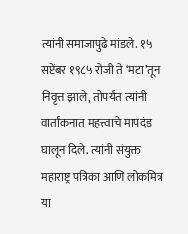त्यांनी समाजापुढे मांडले. १५ सप्टेंबर १९८५ रोजी ते ‘मटा’तून निवृत्त झाले, तोपर्यंत त्यांनी वार्तांकनात महत्त्वाचे मापदंड घालून दिले. त्यांनी संयुक्त महाराष्ट्र पत्रिका आणि लोकमित्र या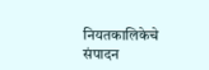नियतकालिकेचे संपादन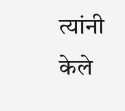त्यांनी केले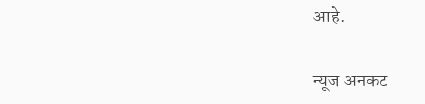आहे.

न्यूज अनकट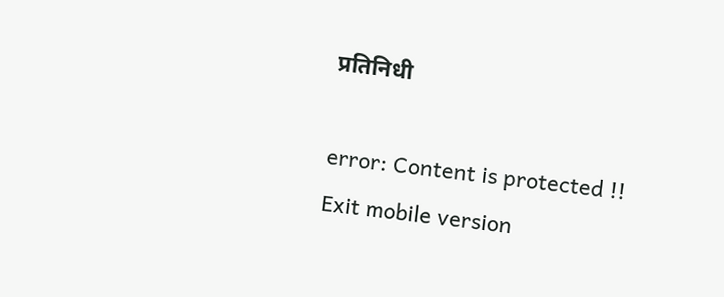प्रतिनिधी

error: Content is protected !!
Exit mobile version